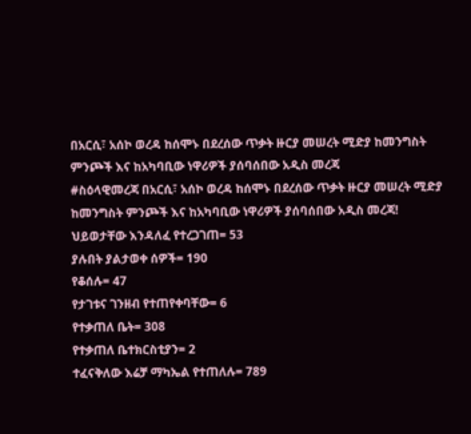በአርሲ፣ አሰኮ ወረዳ ከሰሞኑ በደረሰው ጥቃት ዙርያ መሠረት ሚድያ ከመንግስት ምንጮች እና ከአካባቢው ነዋሪዎች ያሰባሰበው አዲስ መረጃ
#ስዕላዊመረጃ በአርሲ፣ አሰኮ ወረዳ ከሰሞኑ በደረሰው ጥቃት ዙርያ መሠረት ሚድያ ከመንግስት ምንጮች እና ከአካባቢው ነዋሪዎች ያሰባሰበው አዲስ መረጃ!
ህይወታቸው እንዳለፈ የተረጋገጠ= 53
ያሉበት ያልታወቀ ሰዎች= 190
የቆሰሉ= 47
የታገቱና ገንዘብ የተጠየቀባቸው= 6
የተቃጠለ ቤት= 308
የተቃጠለ ቤተክርስቲያን= 2
ተፈናቅለው እሬቻ ማካኤል የተጠለሉ= 789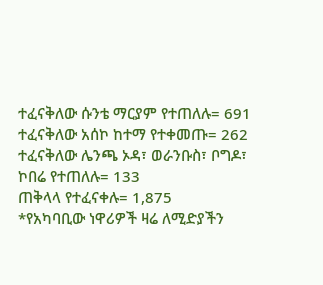ተፈናቅለው ሱንቴ ማርያም የተጠለሉ= 691
ተፈናቅለው አሰኮ ከተማ የተቀመጡ= 262
ተፈናቅለው ሌንጫ ኦዳ፣ ወራንቡስ፣ ቦግዶ፣ ኮበሬ የተጠለሉ= 133
ጠቅላላ የተፈናቀሉ= 1,875
*የአካባቢው ነዋሪዎች ዛሬ ለሚድያችን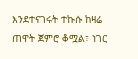እንደተናገሩት ተኩሱ ከዛሬ ጠዋት ጀምሮ ቆሟል፣ ነገር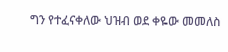ግን የተፈናቀለው ህዝብ ወደ ቀዬው መመለስ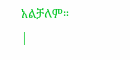አልቻለም።
|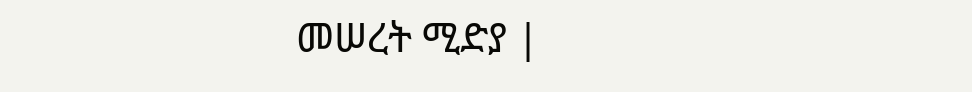መሠረት ሚድያ |